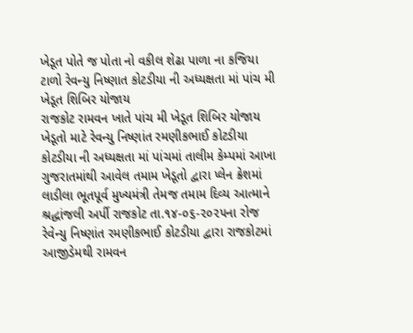ખેડૂત પોતે જ પોતા નો વકીલ શેઢા પાળા ના કજિયા ટાળો રેવન્યુ નિષ્ણાત કોટડીયા ની અધ્યક્ષતા માં પાંચ મી ખેડૂત શિબિર યોજાય
રાજકોટ રામવન ખાતે પાંચ મી ખેડૂત શિબિર યોજાય ખેડૂતો માટે રેવન્યુ નિષ્ણાંત રમણીકભાઈ કોટડીયા કોટડીયા ની અધ્યક્ષતા માં પાંચમાં તાલીમ કેમ્પમાં આખા ગુજરાતમાંથી આવેલ તમામ ખેડૂતો દ્વારા પ્લેન ક્રેશમાં લાડીલા ભૂતપૂર્વ મુખ્યમંત્રી તેમજ તમામ દિવ્ય આત્માને શ્રદ્ધાંજલી અર્પી રાજકોટ તા.૧૪-૦૬-૨૦૨૫ના રોજ રેવેન્યુ નિષ્ણાંત રમણીકભાઈ કોટડીયા દ્વારા રાજકોટમાં આજીડેમથી રામવન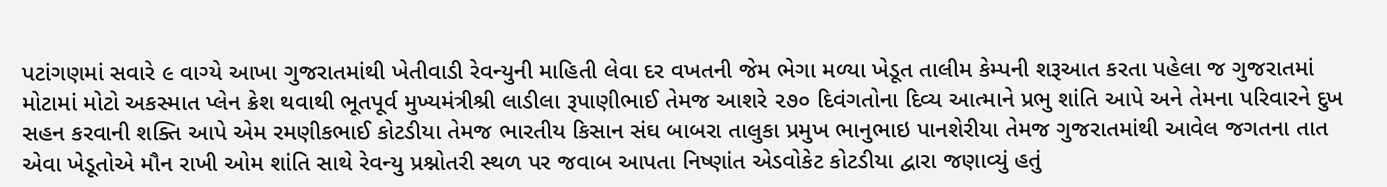પટાંગણમાં સવારે ૯ વાગ્યે આખા ગુજરાતમાંથી ખેતીવાડી રેવન્યુની માહિતી લેવા દર વખતની જેમ ભેગા મળ્યા ખેડૂત તાલીમ કેમ્પની શરૂઆત કરતા પહેલા જ ગુજરાતમાં મોટામાં મોટો અકસ્માત પ્લેન ક્રેશ થવાથી ભૂતપૂર્વ મુખ્યમંત્રીશ્રી લાડીલા રૂપાણીભાઈ તેમજ આશરે ૨૭૦ દિવંગતોના દિવ્ય આત્માને પ્રભુ શાંતિ આપે અને તેમના પરિવારને દુખ સહન કરવાની શક્તિ આપે એમ રમણીકભાઈ કોટડીયા તેમજ ભારતીય કિસાન સંઘ બાબરા તાલુકા પ્રમુખ ભાનુભાઇ પાનશેરીયા તેમજ ગુજરાતમાંથી આવેલ જગતના તાત એવા ખેડૂતોએ મૌન રાખી ઓમ શાંતિ સાથે રેવન્યુ પ્રશ્નોતરી સ્થળ પર જવાબ આપતા નિષ્ણાંત એડવોકેટ કોટડીયા દ્વારા જણાવ્યું હતું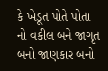કે ખેડૂત પોતે પોતા નો વકીલ બને જાગૃત બનો જાણકાર બનો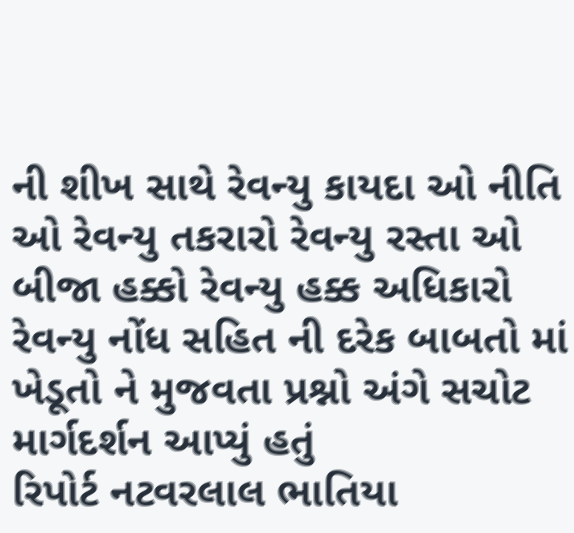ની શીખ સાથે રેવન્યુ કાયદા ઓ નીતિ ઓ રેવન્યુ તકરારો રેવન્યુ રસ્તા ઓ બીજા હક્કો રેવન્યુ હક્ક અધિકારો રેવન્યુ નોંધ સહિત ની દરેક બાબતો માં ખેડૂતો ને મુજવતા પ્રશ્નો અંગે સચોટ માર્ગદર્શન આપ્યું હતું
રિપોર્ટ નટવરલાલ ભાતિયા